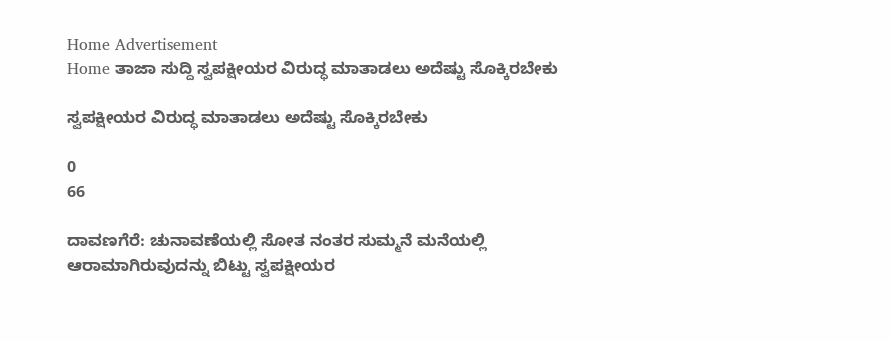Home Advertisement
Home ತಾಜಾ ಸುದ್ದಿ ಸ್ವಪಕ್ಷೀಯರ ವಿರುದ್ಧ ಮಾತಾಡಲು ಅದೆಷ್ಟು ಸೊಕ್ಕಿರಬೇಕು

ಸ್ವಪಕ್ಷೀಯರ ವಿರುದ್ಧ ಮಾತಾಡಲು ಅದೆಷ್ಟು ಸೊಕ್ಕಿರಬೇಕು

0
66

ದಾವಣಗೆರೆ: ಚುನಾವಣೆಯಲ್ಲಿ ಸೋತ ನಂತರ ಸುಮ್ಮನೆ ಮನೆಯಲ್ಲಿ ಆರಾಮಾಗಿರುವುದನ್ನು ಬಿಟ್ಟು ಸ್ವಪಕ್ಷೀಯರ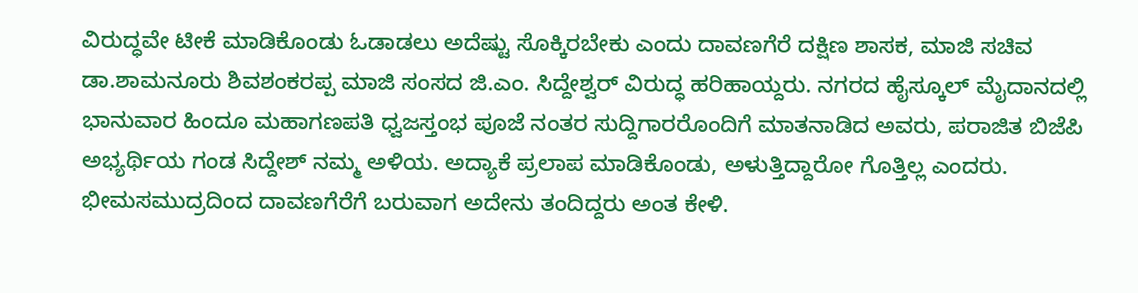ವಿರುದ್ಧವೇ ಟೀಕೆ ಮಾಡಿಕೊಂಡು ಓಡಾಡಲು ಅದೆಷ್ಟು ಸೊಕ್ಕಿರಬೇಕು ಎಂದು ದಾವಣಗೆರೆ ದಕ್ಷಿಣ ಶಾಸಕ, ಮಾಜಿ ಸಚಿವ ಡಾ.ಶಾಮನೂರು ಶಿವಶಂಕರಪ್ಪ ಮಾಜಿ ಸಂಸದ ಜಿ.ಎಂ. ಸಿದ್ದೇಶ್ವರ್ ವಿರುದ್ಧ ಹರಿಹಾಯ್ದರು. ನಗರದ ಹೈಸ್ಕೂಲ್ ಮೈದಾನದಲ್ಲಿ ಭಾನುವಾರ ಹಿಂದೂ ಮಹಾಗಣಪತಿ ಧ್ವಜಸ್ತಂಭ ಪೂಜೆ ನಂತರ ಸುದ್ದಿಗಾರರೊಂದಿಗೆ ಮಾತನಾಡಿದ ಅವರು, ಪರಾಜಿತ ಬಿಜೆಪಿ ಅಭ್ಯರ್ಥಿಯ ಗಂಡ ಸಿದ್ದೇಶ್ ನಮ್ಮ ಅಳಿಯ. ಅದ್ಯಾಕೆ ಪ್ರಲಾಪ ಮಾಡಿಕೊಂಡು, ಅಳುತ್ತಿದ್ದಾರೋ ಗೊತ್ತಿಲ್ಲ ಎಂದರು. ಭೀಮಸಮುದ್ರದಿಂದ ದಾವಣಗೆರೆಗೆ ಬರುವಾಗ ಅದೇನು ತಂದಿದ್ದರು ಅಂತ ಕೇಳಿ.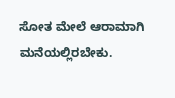ಸೋತ ಮೇಲೆ ಆರಾಮಾಗಿ ಮನೆಯಲ್ಲಿರಬೇಕು.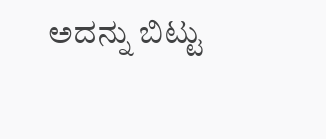ಅದನ್ನು ಬಿಟ್ಟು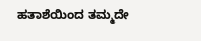ಹತಾಶೆಯಿಂದ ತಮ್ಮದೇ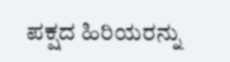ಪಕ್ಷದ ಹಿರಿಯರನ್ನು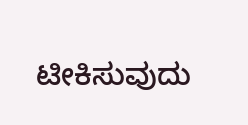ಟೀಕಿಸುವುದು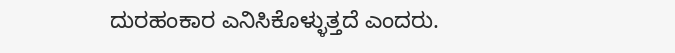ದುರಹಂಕಾರ ಎನಿಸಿಕೊಳ್ಳುತ್ತದೆ ಎಂದರು.